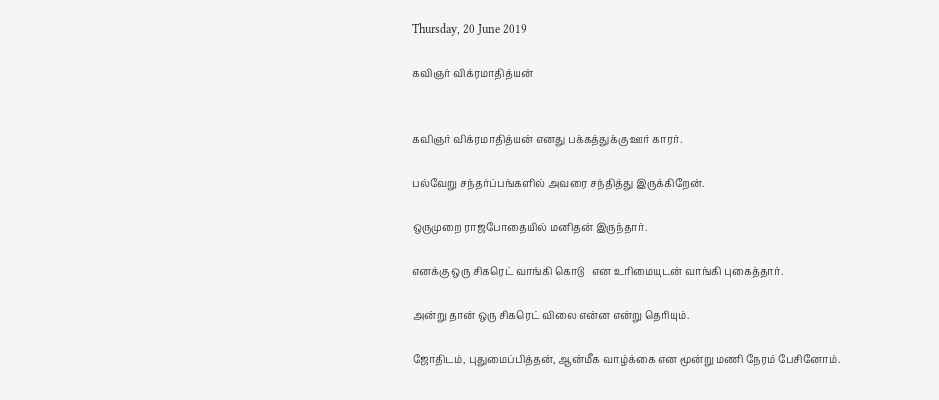Thursday, 20 June 2019

கவிஞர் விக்ரமாதித்யன்


கவிஞர் விக்ரமாதித்யன் எனது பக்கத்துக்கு ஊர் காரர்.

பல்வேறு சந்தர்ப்பங்களில் அவரை சந்தித்து இருக்கிறேன்.

ஒருமுறை ராஜபோதையில் மனிதன் இருந்தார்.

எனக்கு ஒரு சிகரெட் வாங்கி கொடு   என உரிமையுடன் வாங்கி புகைத்தார்.

அன்று தான் ஒரு சிகரெட் விலை என்ன என்று தெரியும்.

ஜோதிடம், புதுமைப்பித்தன், ஆன்மீக வாழ்க்கை என மூன்று மணி நேரம் பேசினோம்.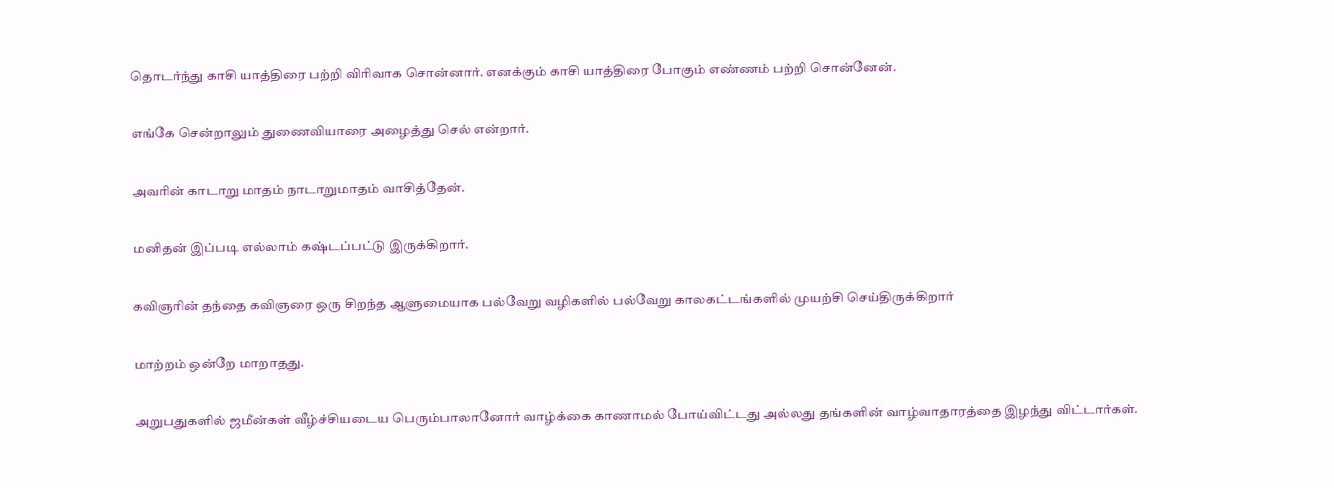தொடர்ந்து காசி யாத்திரை பற்றி விரிவாக சொன்னார். எனக்கும் காசி யாத்திரை போகும் எண்ணம் பற்றி சொன்னேன்.

எங்கே சென்றாலும் துணைவியாரை அழைத்து செல் என்றார்.

அவரின் காடாறு மாதம் நாடாறுமாதம் வாசித்தேன்.

மனிதன் இப்படி எல்லாம் கஷ்டப்பட்டு இருக்கிறார்.

கவிஞரின் தந்தை கவிஞரை ஒரு சிறந்த ஆளுமையாக பல்வேறு வழிகளில் பல்வேறு காலகட்டங்களில் முயற்சி செய்திருக்கிறார்

மாற்றம் ஒன்றே மாறாதது.

அறுபதுகளில் ஜமீன்கள் வீழ்ச்சியடைய பெரும்பாலானோர் வாழ்க்கை காணாமல் போய்விட்டது அல்லது தங்களின் வாழ்வாதாரத்தை இழந்து விட்டார்கள்.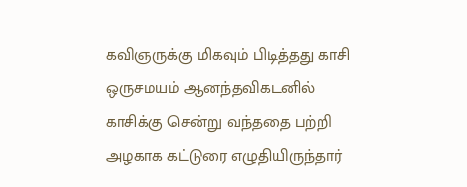கவிஞருக்கு மிகவும் பிடித்தது காசி ஒருசமயம் ஆனந்தவிகடனில் காசிக்கு சென்று வந்ததை பற்றி அழகாக கட்டுரை எழுதியிருந்தார்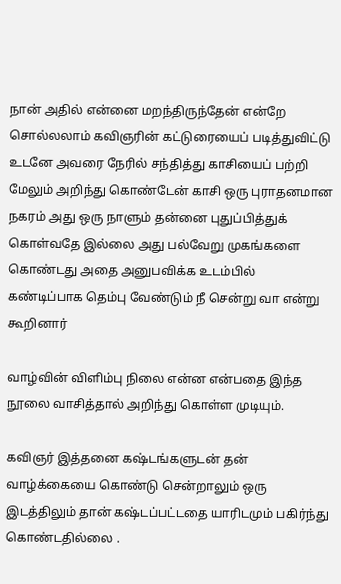நான் அதில் என்னை மறந்திருந்தேன் என்றே சொல்லலாம் கவிஞரின் கட்டுரையைப் படித்துவிட்டு உடனே அவரை நேரில் சந்தித்து காசியைப் பற்றி மேலும் அறிந்து கொண்டேன் காசி ஒரு புராதனமான நகரம் அது ஒரு நாளும் தன்னை புதுப்பித்துக் கொள்வதே இல்லை அது பல்வேறு முகங்களை கொண்டது அதை அனுபவிக்க உடம்பில் கண்டிப்பாக தெம்பு வேண்டும் நீ சென்று வா என்று கூறினார்

வாழ்வின் விளிம்பு நிலை என்ன என்பதை இந்த நூலை வாசித்தால் அறிந்து கொள்ள முடியும்.

கவிஞர் இத்தனை கஷ்டங்களுடன் தன் வாழ்க்கையை கொண்டு சென்றாலும் ஒரு இடத்திலும் தான் கஷ்டப்பட்டதை யாரிடமும் பகிர்ந்து கொண்டதில்லை .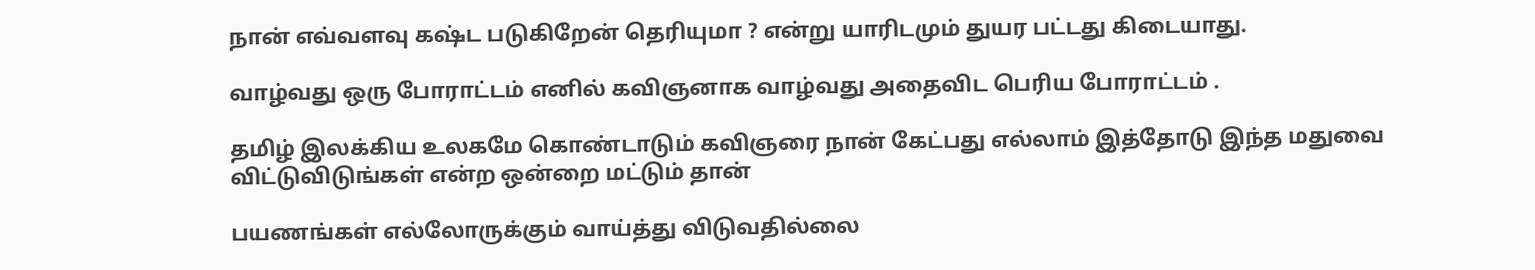நான் எவ்வளவு கஷ்ட படுகிறேன் தெரியுமா ? என்று யாரிடமும் துயர பட்டது கிடையாது.

வாழ்வது ஒரு போராட்டம் எனில் கவிஞனாக வாழ்வது அதைவிட பெரிய போராட்டம் .

தமிழ் இலக்கிய உலகமே கொண்டாடும் கவிஞரை நான் கேட்பது எல்லாம் இத்தோடு இந்த மதுவை விட்டுவிடுங்கள் என்ற ஒன்றை மட்டும் தான்

பயணங்கள் எல்லோருக்கும் வாய்த்து விடுவதில்லை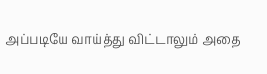அப்படியே வாய்த்து விட்டாலும் அதை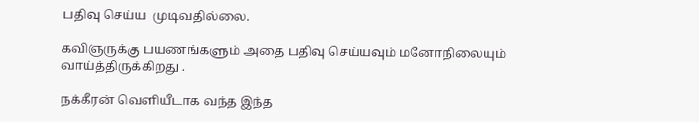பதிவு செய்ய  முடிவதில்லை.

கவிஞருக்கு பயணங்களும் அதை பதிவு செய்யவும் மனோநிலையும் வாய்த்திருக்கிறது .

நக்கீரன் வெளியீடாக வந்த இந்த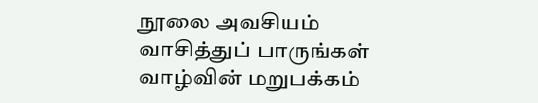நூலை அவசியம் வாசித்துப் பாருங்கள் வாழ்வின் மறுபக்கம்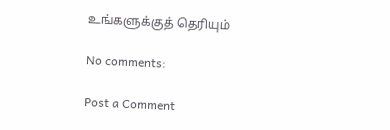உங்களுக்குத் தெரியும்

No comments:

Post a Comment